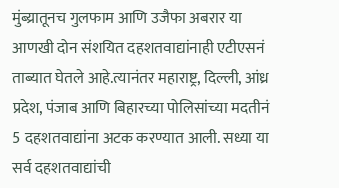मुंब्य्रातूनच गुलफाम आणि उजैफा अबरार या आणखी दोन संशयित दहशतवाद्यांनाही एटीएसनं ताब्यात घेतले आहे.त्यानंतर महाराष्ट्र, दिल्ली, आंध्र प्रदेश, पंजाब आणि बिहारच्या पोलिसांच्या मदतीनं 5 दहशतवाद्यांना अटक करण्यात आली. सध्या या सर्व दहशतवाद्यांची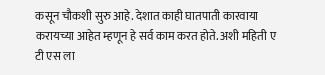कसून चौकशी सुरु आहे. देशात काही घातपाती कारवाया करायच्या आहेत म्हणून हे सर्व काम करत होते. अशी महिती ए टी एस ला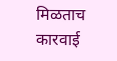मिळताच कारवाई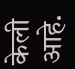केली आहे.